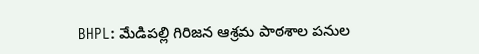BHPL: మేడిపల్లి గిరిజన ఆశ్రమ పాఠశాల పనుల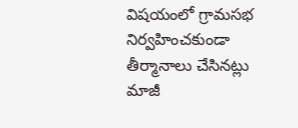విషయంలో గ్రామసభ నిర్వహించకుండా తీర్మానాలు చేసినట్లు మాజీ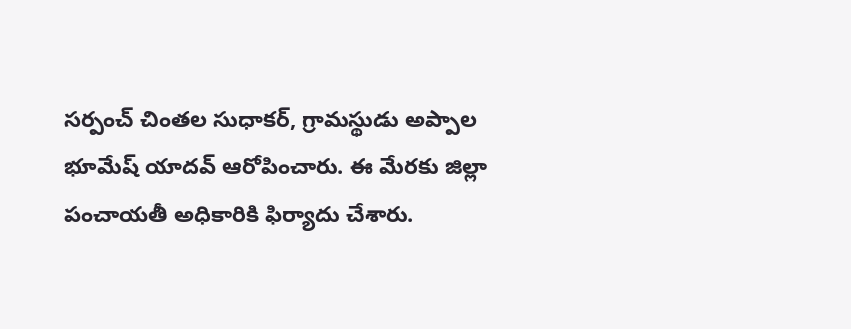సర్పంచ్ చింతల సుధాకర్, గ్రామస్థుడు అప్పాల భూమేష్ యాదవ్ ఆరోపించారు. ఈ మేరకు జిల్లా పంచాయతీ అధికారికి ఫిర్యాదు చేశారు.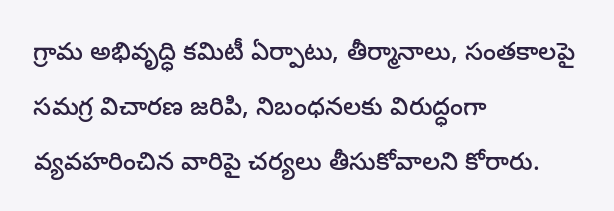గ్రామ అభివృద్ధి కమిటీ ఏర్పాటు, తీర్మానాలు, సంతకాలపై సమగ్ర విచారణ జరిపి, నిబంధనలకు విరుద్ధంగా వ్యవహరించిన వారిపై చర్యలు తీసుకోవాలని కోరారు.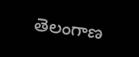తెలంగాణ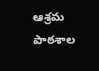ఆశ్రమ పాఠశాల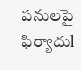పనులపై ఫిర్యాదుl